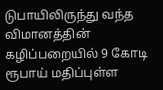டுபாயிலிருந்து வந்த விமானத்தின் கழிப்பறையில் 9 கோடி ரூபாய் மதிப்புள்ள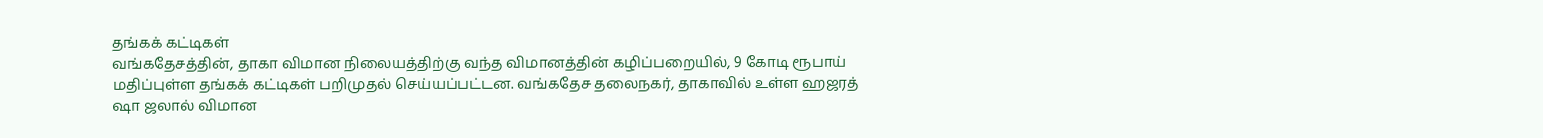தங்கக் கட்டிகள்
வங்கதேசத்தின், தாகா விமான நிலையத்திற்கு வந்த விமானத்தின் கழிப்பறையில், 9 கோடி ரூபாய் மதிப்புள்ள தங்கக் கட்டிகள் பறிமுதல் செய்யப்பட்டன. வங்கதேச தலைநகர், தாகாவில் உள்ள ஹஜரத் ஷா ஜலால் விமான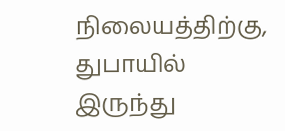நிலையத்திற்கு, துபாயில் இருந்து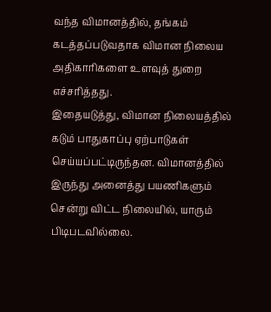வந்த விமானத்தில், தங்கம் கடத்தப்படுவதாக விமான நிலைய அதிகாரிகளை உளவுத் துறை எச்சரித்தது.
இதையடுத்து, விமான நிலையத்தில் கடும் பாதுகாப்பு ஏற்பாடுகள் செய்யப்பட்டிருந்தன. விமானத்தில் இருந்து அனைத்து பயணிகளும் சென்று விட்ட நிலையில், யாரும் பிடிபடவில்லை.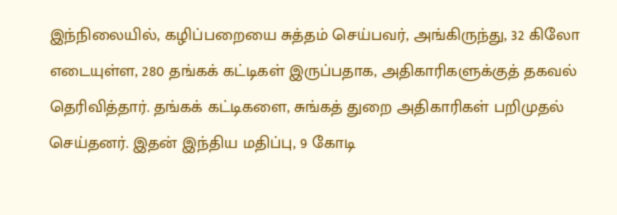இந்நிலையில், கழிப்பறையை சுத்தம் செய்பவர், அங்கிருந்து, 32 கிலோ எடையுள்ள, 280 தங்கக் கட்டிகள் இருப்பதாக, அதிகாரிகளுக்குத் தகவல் தெரிவித்தார். தங்கக் கட்டிகளை, சுங்கத் துறை அதிகாரிகள் பறிமுதல் செய்தனர். இதன் இந்திய மதிப்பு, 9 கோடி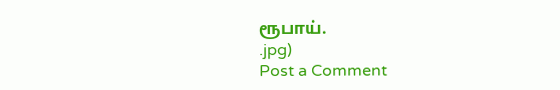ரூபாய்.
.jpg)
Post a Comment